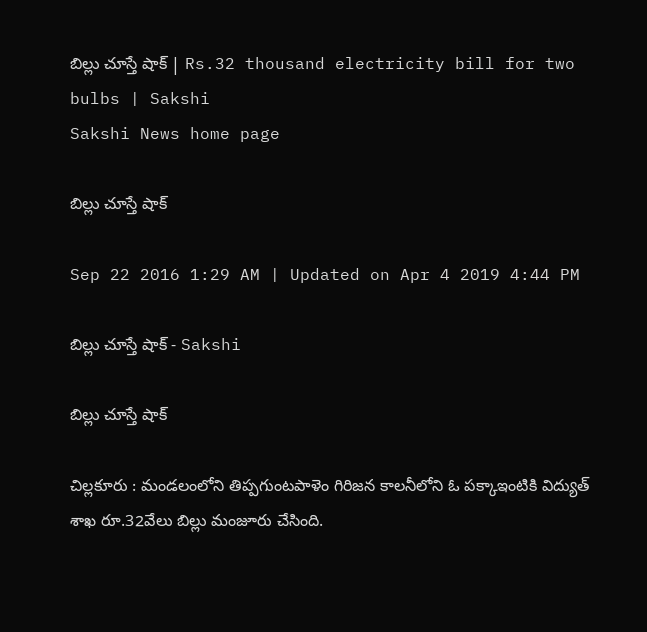బిల్లు చూస్తే షాక్‌ | Rs.32 thousand electricity bill for two bulbs | Sakshi
Sakshi News home page

బిల్లు చూస్తే షాక్‌

Sep 22 2016 1:29 AM | Updated on Apr 4 2019 4:44 PM

బిల్లు చూస్తే షాక్‌ - Sakshi

బిల్లు చూస్తే షాక్‌

చిల్లకూరు : మండలంలోని తిప్పగుంటపాళెం గిరిజన కాలనీలోని ఓ పక్కాఇంటికి విద్యుత్‌ శాఖ రూ.32వేలు బిల్లు మంజూరు చేసింది.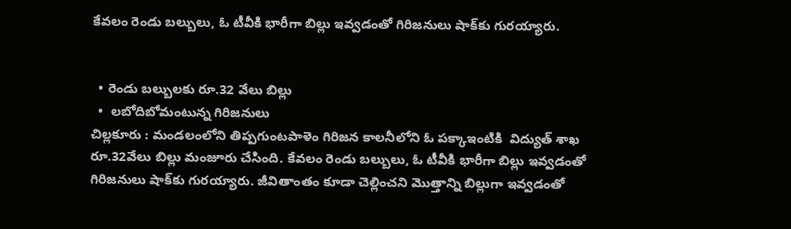కేవలం రెండు బల్బులు, ఓ టీవీకి భారీగా బిల్లు ఇవ్వడంతో గిరిజనులు షాక్‌కు గురయ్యారు.


  • రెండు బల్బులకు రూ.32 వేలు బిల్లు
  •  లబోదిబోమంటున్న గిరిజనులు
చిల్లకూరు : మండలంలోని తిప్పగుంటపాళెం గిరిజన కాలనీలోని ఓ పక్కాఇంటికి  విద్యుత్‌ శాఖ రూ.32వేలు బిల్లు మంజూరు చేసింది. కేవలం రెండు బల్బులు, ఓ టీవీకి భారీగా బిల్లు ఇవ్వడంతో గిరిజనులు షాక్‌కు గురయ్యారు. జీవితాంతం కూడా చెల్లించని మొత్తాన్ని బిల్లుగా ఇవ్వడంతో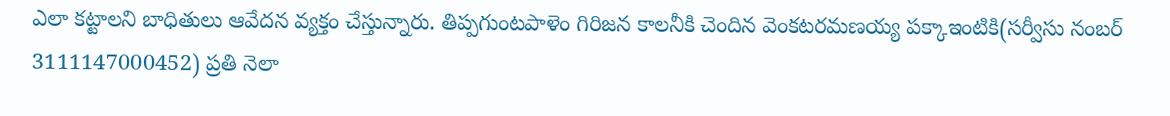ఎలా కట్టాలని బాధితులు ఆవేదన వ్యక్తం చేస్తున్నారు. తిప్పగుంటపాళెం గిరిజన కాలనీకి చెందిన వెంకటరమణయ్య పక్కాఇంటికి(సర్వీసు నంబర్‌ 3111147000452) ప్రతి నెలా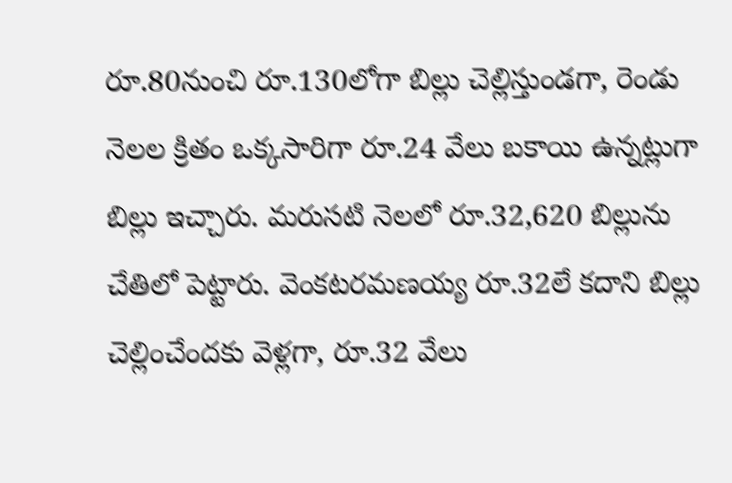రూ.80నుంచి రూ.130లోగా బిల్లు చెల్లిస్తుండగా, రెండు నెలల క్రితం ఒక్కసారిగా రూ.24 వేలు బకాయి ఉన్నట్లుగా బిల్లు ఇచ్చారు. మరుసటి నెలలో రూ.32,620 బిల్లును చేతిలో పెట్టారు. వెంకటరమణయ్య రూ.32లే కదాని బిల్లు చెల్లించేందకు వెళ్లగా, రూ.32 వేలు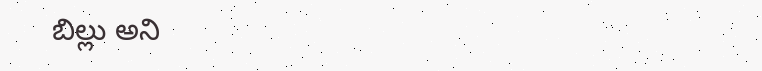బిల్లు అని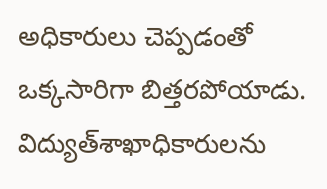అధికారులు చెప్పడంతో ఒక్కసారిగా బిత్తరపోయాడు. విద్యుత్‌శాఖాధికారులను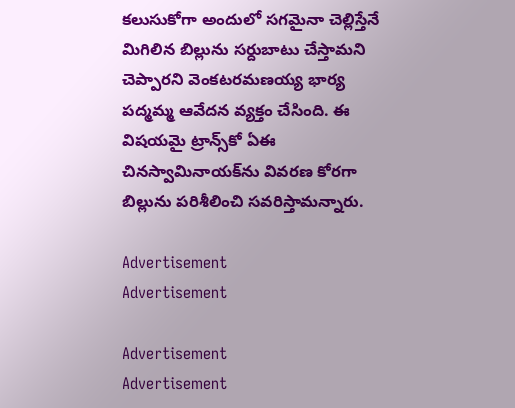కలుసుకోగా అందులో సగమైనా చెల్లిస్తేనే మిగిలిన బిల్లును సర్దుబాటు చేస్తామని చెప్పారని వెంకటరమణయ్య భార్య పద్మమ్మ ఆవేదన వ్యక్తం చేసింది. ఈ విషయమై ట్రాన్స్‌కో ఏఈ చినస్వామినాయక్‌ను వివరణ కోరగా బిల్లును పరిశీలించి సవరిస్తామన్నారు.

Advertisement
Advertisement

Advertisement
Advertisement